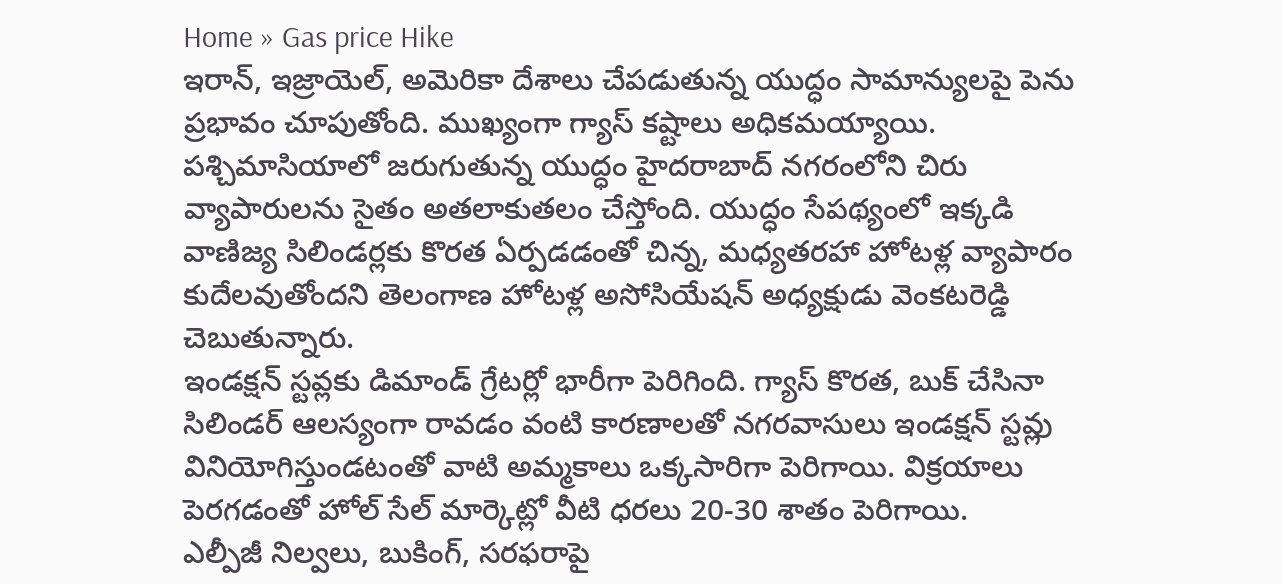Home » Gas price Hike
ఇరాన్, ఇజ్రాయెల్, అమెరికా దేశాలు చేపడుతున్న యుద్ధం సామాన్యులపై పెను ప్రభావం చూపుతోంది. ముఖ్యంగా గ్యాస్ కష్టాలు అధికమయ్యాయి.
పశ్చిమాసియాలో జరుగుతున్న యుద్ధం హైదరాబాద్ నగరంలోని చిరు వ్యాపారులను సైతం అతలాకుతలం చేస్తోంది. యుద్ధం సేపథ్యంలో ఇక్కడి వాణిజ్య సిలిండర్లకు కొరత ఏర్పడడంతో చిన్న, మధ్యతరహా హోటళ్ల వ్యాపారం కుదేలవుతోందని తెలంగాణ హోటళ్ల అసోసియేషన్ అధ్యక్షుడు వెంకటరెడ్డి చెబుతున్నారు.
ఇండక్షన్ స్టవ్లకు డిమాండ్ గ్రేటర్లో భారీగా పెరిగింది. గ్యాస్ కొరత, బుక్ చేసినా సిలిండర్ ఆలస్యంగా రావడం వంటి కారణాలతో నగరవాసులు ఇండక్షన్ స్టవ్లు వినియోగిస్తుండటంతో వాటి అమ్మకాలు ఒక్కసారిగా పెరిగాయి. విక్రయాలు పెరగడంతో హోల్ సేల్ మార్కెట్లో వీటి ధరలు 20-30 శాతం పెరిగాయి.
ఎల్పీజీ నిల్వలు, బుకింగ్, సరఫరాపై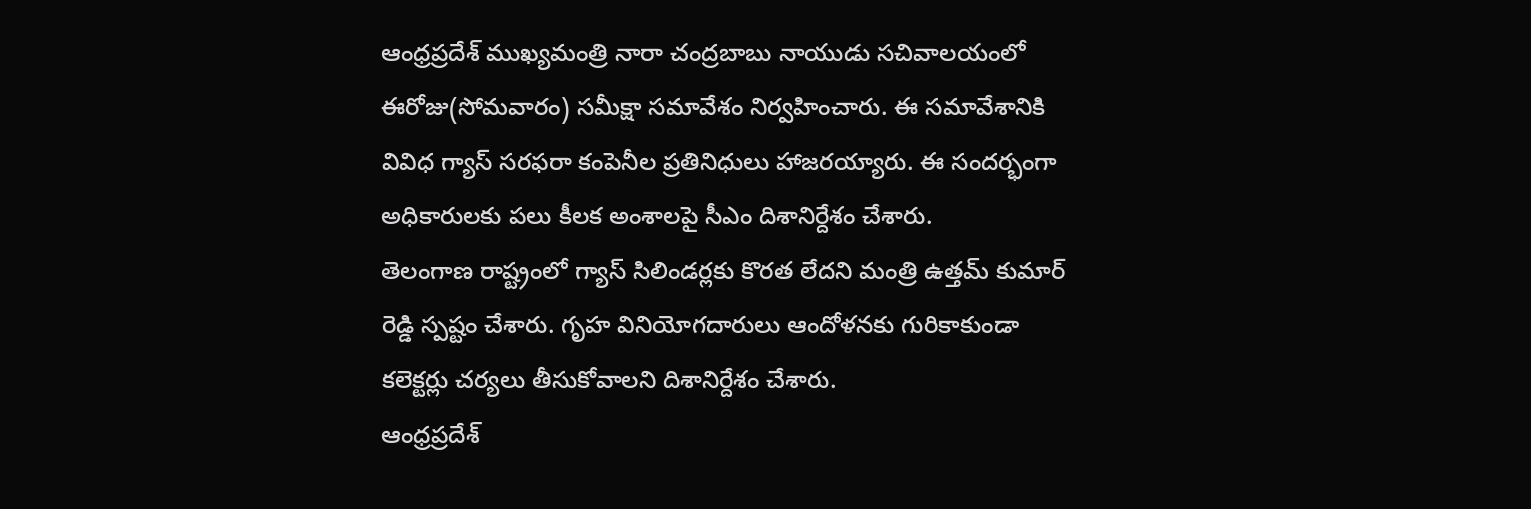ఆంధ్రప్రదేశ్ ముఖ్యమంత్రి నారా చంద్రబాబు నాయుడు సచివాలయంలో ఈరోజు(సోమవారం) సమీక్షా సమావేశం నిర్వహించారు. ఈ సమావేశానికి వివిధ గ్యాస్ సరఫరా కంపెనీల ప్రతినిధులు హాజరయ్యారు. ఈ సందర్భంగా అధికారులకు పలు కీలక అంశాలపై సీఎం దిశానిర్దేశం చేశారు.
తెలంగాణ రాష్ట్రంలో గ్యాస్ సిలిండర్లకు కొరత లేదని మంత్రి ఉత్తమ్ కుమార్ రెడ్డి స్పష్టం చేశారు. గృహ వినియోగదారులు ఆందోళనకు గురికాకుండా కలెక్టర్లు చర్యలు తీసుకోవాలని దిశానిర్దేశం చేశారు.
ఆంధ్రప్రదేశ్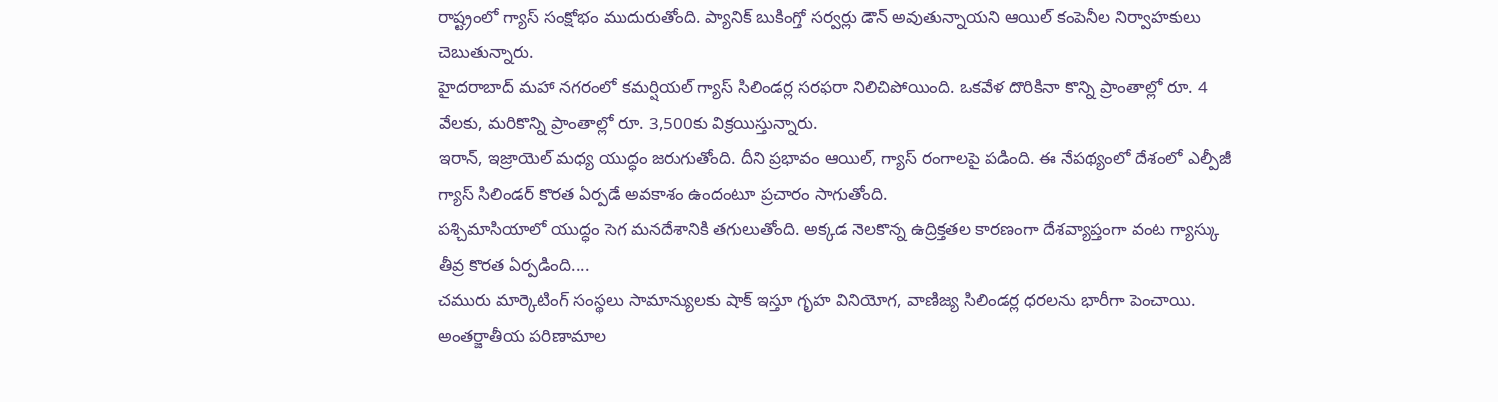రాష్ట్రంలో గ్యాస్ సంక్షోభం ముదురుతోంది. ప్యానిక్ బుకింగ్తో సర్వర్లు డౌన్ అవుతున్నాయని ఆయిల్ కంపెనీల నిర్వాహకులు చెబుతున్నారు.
హైదరాబాద్ మహా నగరంలో కమర్షియల్ గ్యాస్ సిలిండర్ల సరఫరా నిలిచిపోయింది. ఒకవేళ దొరికినా కొన్ని ప్రాంతాల్లో రూ. 4 వేలకు, మరికొన్ని ప్రాంతాల్లో రూ. 3,500కు విక్రయిస్తున్నారు.
ఇరాన్, ఇజ్రాయెల్ మధ్య యుద్ధం జరుగుతోంది. దీని ప్రభావం ఆయిల్, గ్యాస్ రంగాలపై పడింది. ఈ నేపథ్యంలో దేశంలో ఎల్పీజీ గ్యాస్ సిలిండర్ కొరత ఏర్పడే అవకాశం ఉందంటూ ప్రచారం సాగుతోంది.
పశ్చిమాసియాలో యుద్ధం సెగ మనదేశానికి తగులుతోంది. అక్కడ నెలకొన్న ఉద్రిక్తతల కారణంగా దేశవ్యాప్తంగా వంట గ్యాస్కు తీవ్ర కొరత ఏర్పడింది....
చమురు మార్కెటింగ్ సంస్థలు సామాన్యులకు షాక్ ఇస్తూ గృహ వినియోగ, వాణిజ్య సిలిండర్ల ధరలను భారీగా పెంచాయి. అంతర్జాతీయ పరిణామాల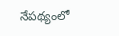నేపథ్యంలో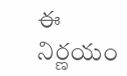ఈ నిర్ణయం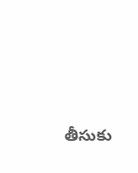తీసుకు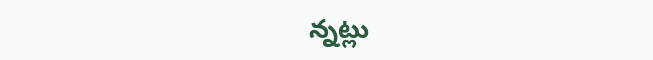న్నట్లు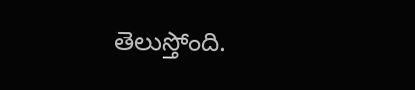తెలుస్తోంది.